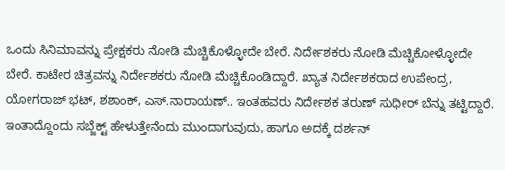ಒಂದು ಸಿನಿಮಾವನ್ನು ಪ್ರೇಕ್ಷಕರು ನೋಡಿ ಮೆಚ್ಚಿಕೊಳ್ಳೋದೇ ಬೇರೆ. ನಿರ್ದೇಶಕರು ನೋಡಿ ಮೆಚ್ಚಿಕೋಳ್ಳೋದೇ ಬೇರೆ. ಕಾಟೇರ ಚಿತ್ರವನ್ನು ನಿರ್ದೇಶಕರು ನೋಡಿ ಮೆಚ್ಚಿಕೊಂಡಿದ್ದಾರೆ. ಖ್ಯಾತ ನಿರ್ದೇಶಕರಾದ ಉಪೇಂದ್ರ, ಯೋಗರಾಜ್ ಭಟ್, ಶಶಾಂಕ್, ಎಸ್.ನಾರಾಯಣ್.. ಇಂತಹವರು ನಿರ್ದೇಶಕ ತರುಣ್ ಸುಧೀರ್ ಬೆನ್ನು ತಟ್ಟಿದ್ದಾರೆ. ಇಂತಾದ್ದೊಂದು ಸಬ್ಜೆಕ್ಟ್ ಹೇಳುತ್ತೇನೆಂದು ಮುಂದಾಗುವುದು, ಹಾಗೂ ಅದಕ್ಕೆ ದರ್ಶನ್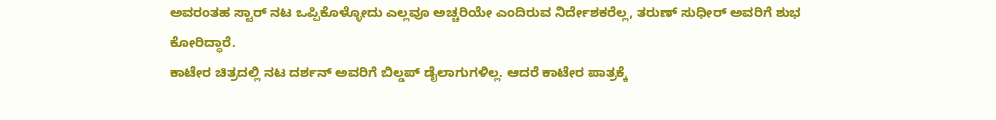ಅವರಂತಹ ಸ್ಟಾರ್ ನಟ ಒಪ್ಪಿಕೊಳ್ಳೋದು ಎಲ್ಲವೂ ಅಚ್ಚರಿಯೇ ಎಂದಿರುವ ನಿರ್ದೇಶಕರೆಲ್ಲ, ತರುಣ್ ಸುಧೀರ್ ಅವರಿಗೆ ಶುಭ ಕೋರಿದ್ಧಾರೆ.
ಕಾಟೇರ ಚಿತ್ರದಲ್ಲಿ ನಟ ದರ್ಶನ್ ಅವರಿಗೆ ಬಿಲ್ಡಪ್ ಡೈಲಾಗುಗಳಿಲ್ಲ. ಆದರೆ ಕಾಟೇರ ಪಾತ್ರಕ್ಕೆ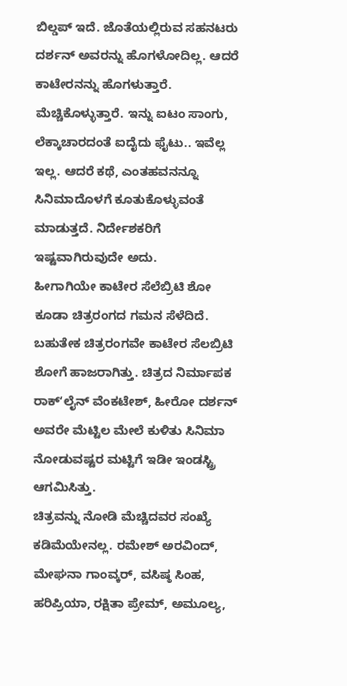ಬಿಲ್ಡಪ್ ಇದೆ. ಜೊತೆಯಲ್ಲಿರುವ ಸಹನಟರು ದರ್ಶನ್ ಅವರನ್ನು ಹೊಗಳೋದಿಲ್ಲ. ಆದರೆ ಕಾಟೇರನನ್ನು ಹೊಗಳುತ್ತಾರೆ. ಮೆಚ್ಚಿಕೊಳ್ಳುತ್ತಾರೆ. ಇನ್ನು ಐಟಂ ಸಾಂಗು, ಲೆಕ್ಕಾಚಾರದಂತೆ ಐದೈದು ಫೈಟು.. ಇವೆಲ್ಲ ಇಲ್ಲ. ಆದರೆ ಕಥೆ, ಎಂತಹವನನ್ನೂ ಸಿನಿಮಾದೊಳಗೆ ಕೂತುಕೊಳ್ಳುವಂತೆ ಮಾಡುತ್ತದೆ. ನಿರ್ದೇಶಕರಿಗೆ ಇಷ್ಟವಾಗಿರುವುದೇ ಅದು.
ಹೀಗಾಗಿಯೇ ಕಾಟೇರ ಸೆಲೆಬ್ರಿಟಿ ಶೋ ಕೂಡಾ ಚಿತ್ರರಂಗದ ಗಮನ ಸೆಳೆದಿದೆ. ಬಹುತೇಕ ಚಿತ್ರರಂಗವೇ ಕಾಟೇರ ಸೆಲಬ್ರಿಟಿ ಶೋಗೆ ಹಾಜರಾಗಿತ್ತು. ಚಿತ್ರದ ನಿರ್ಮಾಪಕ ರಾಕ್ʻಲೈನ್ ವೆಂಕಟೇಶ್, ಹೀರೋ ದರ್ಶನ್ ಅವರೇ ಮೆಟ್ಟಿಲ ಮೇಲೆ ಕುಳಿತು ಸಿನಿಮಾ ನೋಡುವಷ್ಟರ ಮಟ್ಟಿಗೆ ಇಡೀ ಇಂಡಸ್ಟ್ರಿ ಆಗಮಿಸಿತ್ತು.
ಚಿತ್ರವನ್ನು ನೋಡಿ ಮೆಚ್ಚಿದವರ ಸಂಖ್ಯೆ ಕಡಿಮೆಯೇನಲ್ಲ. ರಮೇಶ್ ಅರವಿಂದ್, ಮೇಘನಾ ಗಾಂವ್ಕರ್, ವಸಿಷ್ಠ ಸಿಂಹ, ಹರಿಪ್ರಿಯಾ, ರಕ್ಷಿತಾ ಪ್ರೇಮ್, ಅಮೂಲ್ಯ,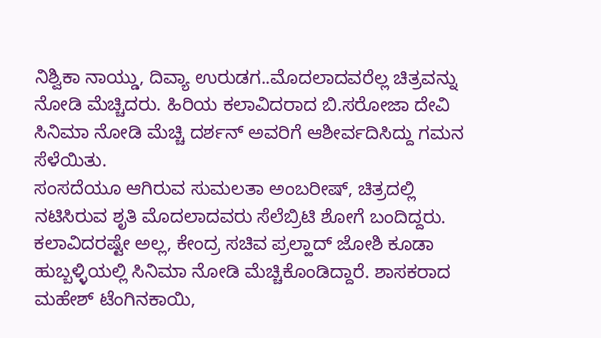ನಿಶ್ವಿಕಾ ನಾಯ್ಡು, ದಿವ್ಯಾ ಉರುಡಗ..ಮೊದಲಾದವರೆಲ್ಲ ಚಿತ್ರವನ್ನು ನೋಡಿ ಮೆಚ್ಚಿದರು. ಹಿರಿಯ ಕಲಾವಿದರಾದ ಬಿ.ಸರೋಜಾ ದೇವಿ ಸಿನಿಮಾ ನೋಡಿ ಮೆಚ್ಚಿ ದರ್ಶನ್ ಅವರಿಗೆ ಆಶೀರ್ವದಿಸಿದ್ದು ಗಮನ ಸೆಳೆಯಿತು.
ಸಂಸದೆಯೂ ಆಗಿರುವ ಸುಮಲತಾ ಅಂಬರೀಷ್, ಚಿತ್ರದಲ್ಲಿ ನಟಿಸಿರುವ ಶೃತಿ ಮೊದಲಾದವರು ಸೆಲೆಬ್ರಿಟಿ ಶೋಗೆ ಬಂದಿದ್ದರು. ಕಲಾವಿದರಷ್ಟೇ ಅಲ್ಲ, ಕೇಂದ್ರ ಸಚಿವ ಪ್ರಲ್ಹಾದ್ ಜೋಶಿ ಕೂಡಾ ಹುಬ್ಬಳ್ಳಿಯಲ್ಲಿ ಸಿನಿಮಾ ನೋಡಿ ಮೆಚ್ಚಿಕೊಂಡಿದ್ದಾರೆ. ಶಾಸಕರಾದ ಮಹೇಶ್ ಟೆಂಗಿನಕಾಯಿ,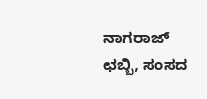ನಾಗರಾಜ್ ಛಬ್ಬಿ, ಸಂಸದ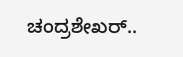ಚಂದ್ರಶೇಖರ್..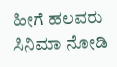ಹೀಗೆ ಹಲವರು ಸಿನಿಮಾ ನೋಡಿ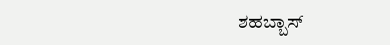ಶಹಬ್ಬಾಸ್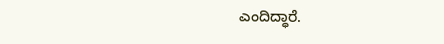ಎಂದಿದ್ಧಾರೆ.